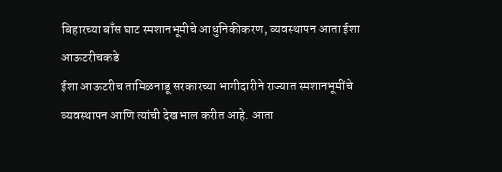बिहारच्या बाँस घाट स्मशानभूमीचे आधुनिकीकरण, व्यवस्थापन आता ईशा आऊटरीचकडे
ईशा आऊटरीच तामिळनाडू सरकारच्या भागीदारीने राज्यात स्मशानभूमींचे व्यवस्थापन आणि त्यांची देखभाल करीत आहे. आता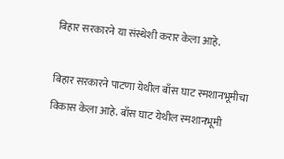बिहार सरकारने या संस्थेशी करार केला आहे.

बिहार सरकारने पाटणा येथील बाँस घाट स्मशानभूमीचा विकास केला आहे. बाँस घाट येथील स्मशानभूमी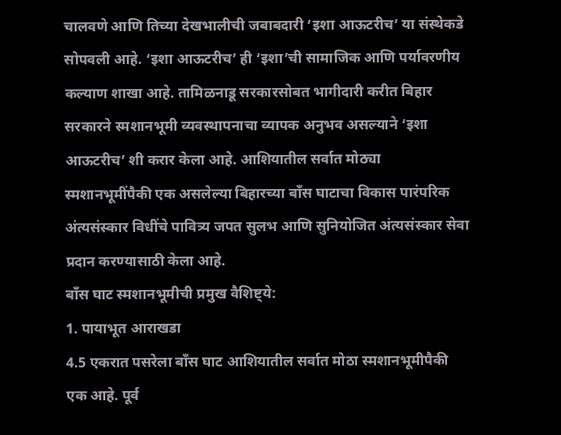चालवणे आणि तिच्या देखभालीची जबाबदारी ‘इशा आऊटरीच’ या संस्थेकडे सोपवली आहे. ‘इशा आऊटरीच’ ही ‘इशा’ची सामाजिक आणि पर्यावरणीय कल्याण शाखा आहे. तामिळनाडू सरकारसोबत भागीदारी करीत बिहार सरकारने स्मशानभूमी व्यवस्थापनाचा व्यापक अनुभव असल्याने ‘इशा आऊटरीच’ शी करार केला आहे. आशियातील सर्वात मोठ्या स्मशानभूमींपैकी एक असलेल्या बिहारच्या बाँस घाटाचा विकास पारंपरिक अंत्यसंस्कार विधींचे पावित्र्य जपत सुलभ आणि सुनियोजित अंत्यसंस्कार सेवा प्रदान करण्यासाठी केला आहे.
बाँस घाट स्मशानभूमीची प्रमुख वैशिष्ट्ये:
1. पायाभूत आराखडा
4.5 एकरात पसरेला बाँस घाट आशियातील सर्वात मोठा स्मशानभूमीपैकी एक आहे. पूर्व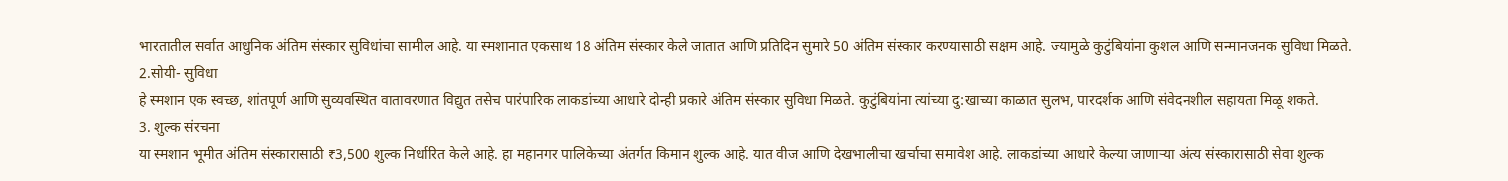भारतातील सर्वात आधुनिक अंतिम संस्कार सुविधांचा सामील आहे. या स्मशानात एकसाथ 18 अंतिम संस्कार केले जातात आणि प्रतिदिन सुमारे 50 अंतिम संस्कार करण्यासाठी सक्षम आहे. ज्यामुळे कुटुंबियांना कुशल आणि सन्मानजनक सुविधा मिळते.
2.सोयी- सुविधा
हे स्मशान एक स्वच्छ, शांतपूर्ण आणि सुव्यवस्थित वातावरणात विद्युत तसेच पारंपारिक लाकडांच्या आधारे दोन्ही प्रकारे अंतिम संस्कार सुविधा मिळते. कुटुंबियांना त्यांच्या दु:खाच्या काळात सुलभ, पारदर्शक आणि संवेदनशील सहायता मिळू शकते.
3. शुल्क संरचना
या स्मशान भूमीत अंतिम संस्कारासाठी ₹3,500 शुल्क निर्धारित केले आहे. हा महानगर पालिकेच्या अंतर्गत किमान शुल्क आहे. यात वीज आणि देखभालीचा खर्चाचा समावेश आहे. लाकडांच्या आधारे केल्या जाणाऱ्या अंत्य संस्कारासाठी सेवा शुल्क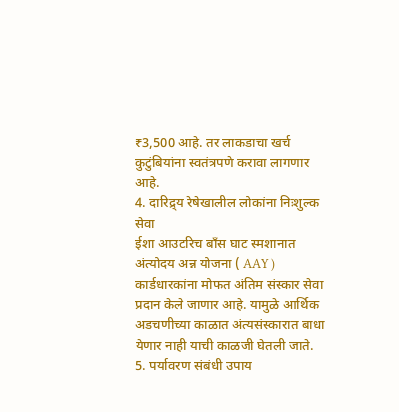₹3,500 आहे. तर लाकडाचा खर्च कुटुंबियांना स्वतंत्रपणे करावा लागणार आहे.
4. दारिद्र्य रेषेखालील लोकांना निःशुल्क सेवा
ईशा आउटरिच बाँस घाट स्मशानात अंत्योदय अन्न योजना ( AAY ) कार्डधारकांना मोफत अंतिम संस्कार सेवा प्रदान केले जाणार आहे. यामुळे आर्थिक अडचणीच्या काळात अंत्यसंस्कारात बाधा येणार नाही याची काळजी घेतली जाते.
5. पर्यावरण संबंधी उपाय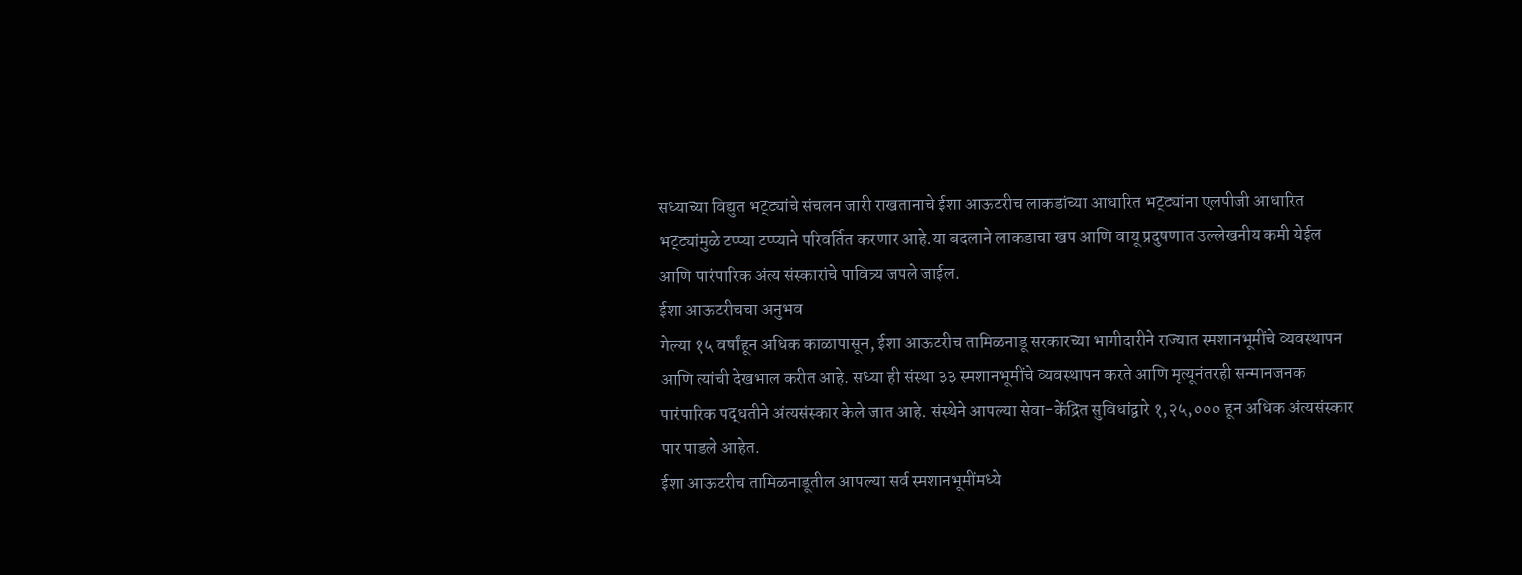सध्याच्या विद्युत भट्ट्यांचे संचलन जारी राखतानाचे ईशा आऊटरीच लाकडांच्या आधारित भट्ट्यांना एलपीजी आधारित भट्ट्यांमुळे टप्प्या टप्प्याने परिवर्तित करणार आहे.या बदलाने लाकडाचा खप आणि वायू प्रदुषणात उल्लेखनीय कमी येईल आणि पारंपारिक अंत्य संस्कारांचे पावित्र्य जपले जाईल.
ईशा आऊटरीचचा अनुभव
गेल्या १५ वर्षांहून अधिक काळापासून, ईशा आऊटरीच तामिळनाडू सरकारच्या भागीदारीने राज्यात स्मशानभूमींचे व्यवस्थापन आणि त्यांची देखभाल करीत आहे. सध्या ही संस्था ३३ स्मशानभूमींचे व्यवस्थापन करते आणि मृत्यूनंतरही सन्मानजनक पारंपारिक पद्धतीने अंत्यसंस्कार केले जात आहे. संस्थेने आपल्या सेवा-केंद्रित सुविधांद्वारे १,२५,००० हून अधिक अंत्यसंस्कार पार पाडले आहेत.
ईशा आऊटरीच तामिळनाडूतील आपल्या सर्व स्मशानभूमींमध्ये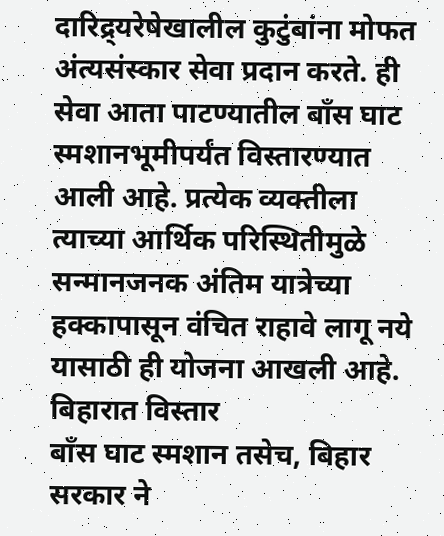दारिद्र्यरेषेखालील कुटुंबांना मोफत अंत्यसंस्कार सेवा प्रदान करते. ही सेवा आता पाटण्यातील बाँस घाट स्मशानभूमीपर्यंत विस्तारण्यात आली आहे. प्रत्येक व्यक्तीला त्याच्या आर्थिक परिस्थितीमुळे सन्मानजनक अंतिम यात्रेच्या हक्कापासून वंचित राहावे लागू नये यासाठी ही योजना आखली आहे.
बिहारात विस्तार
बाँस घाट स्मशान तसेच, बिहार सरकार ने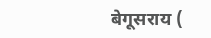बेगूसराय (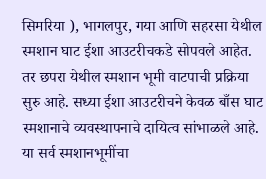सिमरिया ), भागलपुर, गया आणि सहरसा येथील स्मशान घाट ईशा आउटरीचकडे सोपवले आहेत. तर छपरा येथील स्मशान भूमी वाटपाची प्रक्रिया सुरु आहे. सध्या ईशा आउटरीचने केवळ बाँस घाट स्मशानाचे व्यवस्थापनाचे दायित्व सांभाळले आहे. या सर्व स्मशानभूमींचा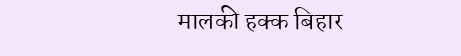मालकी हक्क बिहार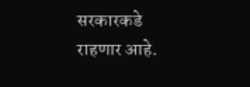सरकारकडे राहणार आहे.